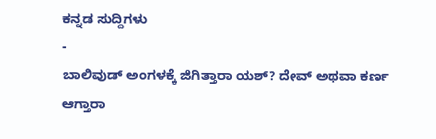ಕನ್ನಡ ಸುದ್ದಿಗಳು
-
ಬಾಲಿವುಡ್ ಅಂಗಳಕ್ಕೆ ಜಿಗಿತ್ತಾರಾ ಯಶ್? ದೇವ್ ಅಥವಾ ಕರ್ಣ ಆಗ್ತಾರಾ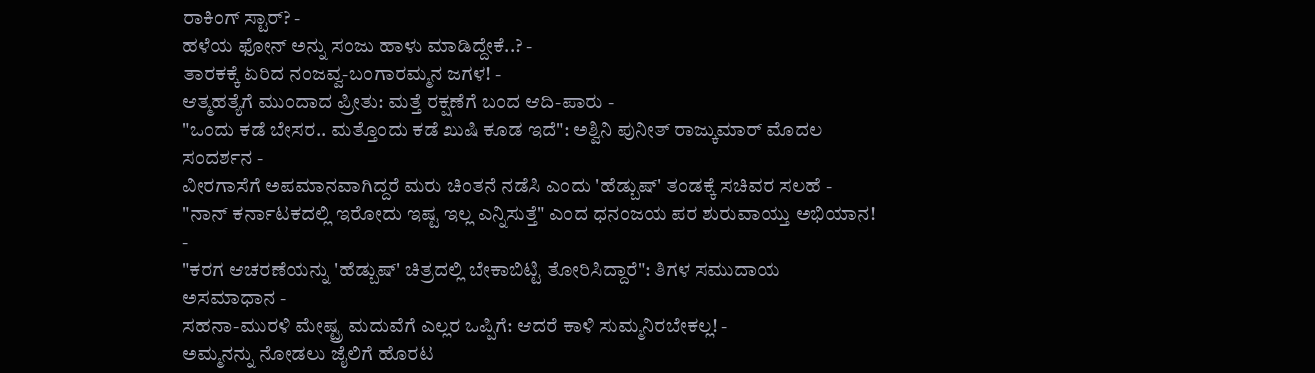ರಾಕಿಂಗ್ ಸ್ಟಾರ್? -
ಹಳೆಯ ಫೋನ್ ಅನ್ನು ಸಂಜು ಹಾಳು ಮಾಡಿದ್ದೇಕೆ..? -
ತಾರಕಕ್ಕೆ ಏರಿದ ನಂಜವ್ವ-ಬಂಗಾರಮ್ಮನ ಜಗಳ! -
ಆತ್ಮಹತ್ಯೆಗೆ ಮುಂದಾದ ಪ್ರೀತು: ಮತ್ತೆ ರಕ್ಷಣೆಗೆ ಬಂದ ಆದಿ-ಪಾರು -
"ಒಂದು ಕಡೆ ಬೇಸರ.. ಮತ್ತೊಂದು ಕಡೆ ಖುಷಿ ಕೂಡ ಇದೆ": ಅಶ್ವಿನಿ ಪುನೀತ್ ರಾಜ್ಕುಮಾರ್ ಮೊದಲ ಸಂದರ್ಶನ -
ವೀರಗಾಸೆಗೆ ಅಪಮಾನವಾಗಿದ್ದರೆ ಮರು ಚಿಂತನೆ ನಡೆಸಿ ಎಂದು 'ಹೆಡ್ಬುಷ್' ತಂಡಕ್ಕೆ ಸಚಿವರ ಸಲಹೆ -
"ನಾನ್ ಕರ್ನಾಟಕದಲ್ಲಿ ಇರೋದು ಇಷ್ಟ ಇಲ್ಲ ಎನ್ನಿಸುತ್ತೆ" ಎಂದ ಧನಂಜಯ ಪರ ಶುರುವಾಯ್ತು ಅಭಿಯಾನ! -
"ಕರಗ ಆಚರಣೆಯನ್ನು 'ಹೆಡ್ಬುಷ್' ಚಿತ್ರದಲ್ಲಿ ಬೇಕಾಬಿಟ್ಟಿ ತೋರಿಸಿದ್ದಾರೆ": ತಿಗಳ ಸಮುದಾಯ ಅಸಮಾಧಾನ -
ಸಹನಾ-ಮುರಳಿ ಮೇಷ್ಟ್ರ ಮದುವೆಗೆ ಎಲ್ಲರ ಒಪ್ಪಿಗೆ: ಆದರೆ ಕಾಳಿ ಸುಮ್ಮನಿರಬೇಕಲ್ಲ! -
ಅಮ್ಮನನ್ನು ನೋಡಲು ಜೈಲಿಗೆ ಹೊರಟ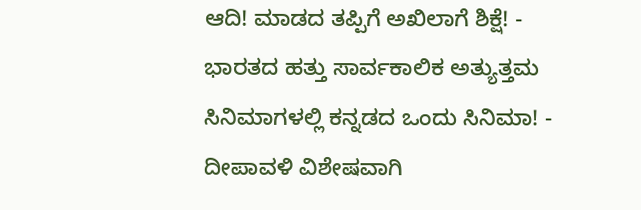ಆದಿ! ಮಾಡದ ತಪ್ಪಿಗೆ ಅಖಿಲಾಗೆ ಶಿಕ್ಷೆ! -
ಭಾರತದ ಹತ್ತು ಸಾರ್ವಕಾಲಿಕ ಅತ್ಯುತ್ತಮ ಸಿನಿಮಾಗಳಲ್ಲಿ ಕನ್ನಡದ ಒಂದು ಸಿನಿಮಾ! -
ದೀಪಾವಳಿ ವಿಶೇಷವಾಗಿ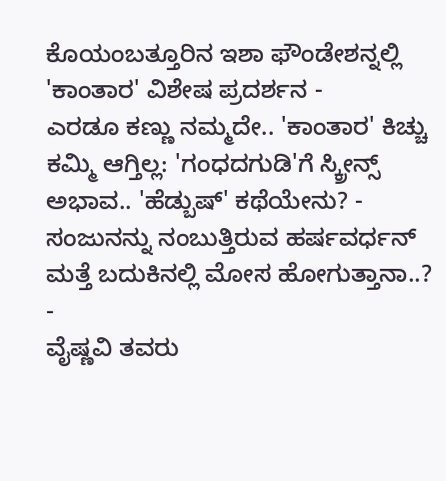ಕೊಯಂಬತ್ತೂರಿನ ಇಶಾ ಫೌಂಡೇಶನ್ನಲ್ಲಿ 'ಕಾಂತಾರ' ವಿಶೇಷ ಪ್ರದರ್ಶನ -
ಎರಡೂ ಕಣ್ಣು ನಮ್ಮದೇ.. 'ಕಾಂತಾರ' ಕಿಚ್ಚು ಕಮ್ಮಿ ಆಗ್ತಿಲ್ಲ: 'ಗಂಧದಗುಡಿ'ಗೆ ಸ್ಕ್ರೀನ್ಸ್ ಅಭಾವ.. 'ಹೆಡ್ಬುಷ್' ಕಥೆಯೇನು? -
ಸಂಜುನನ್ನು ನಂಬುತ್ತಿರುವ ಹರ್ಷವರ್ಧನ್ ಮತ್ತೆ ಬದುಕಿನಲ್ಲಿ ಮೋಸ ಹೋಗುತ್ತಾನಾ..? -
ವೈಷ್ಣವಿ ತವರು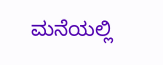ಮನೆಯಲ್ಲಿ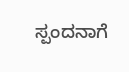ಸ್ಪಂದನಾಗೆ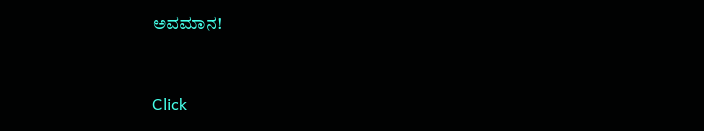ಅವಮಾನ!


Click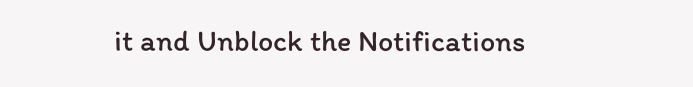it and Unblock the Notifications